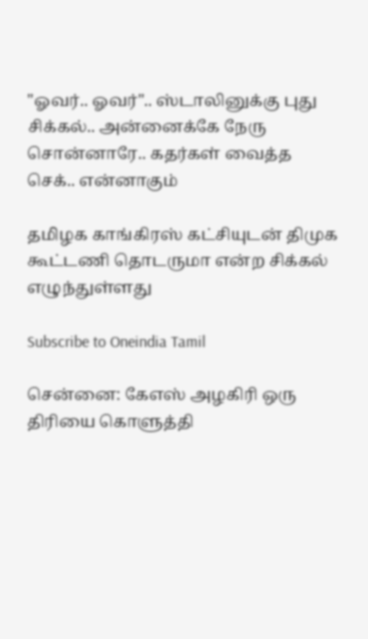"ஓவர்.. ஓவர்".. ஸ்டாலினுக்கு புது சிக்கல்.. அன்னைக்கே நேரு சொன்னாரே.. கதர்கள் வைத்த செக்.. என்னாகும்

தமிழக காங்கிரஸ் கட்சியுடன் திமுக கூட்டணி தொடருமா என்ற சிக்கல் எழுந்துள்ளது

Subscribe to Oneindia Tamil

சென்னை: கேஎஸ் அழகிரி ஒரு திரியை கொளுத்தி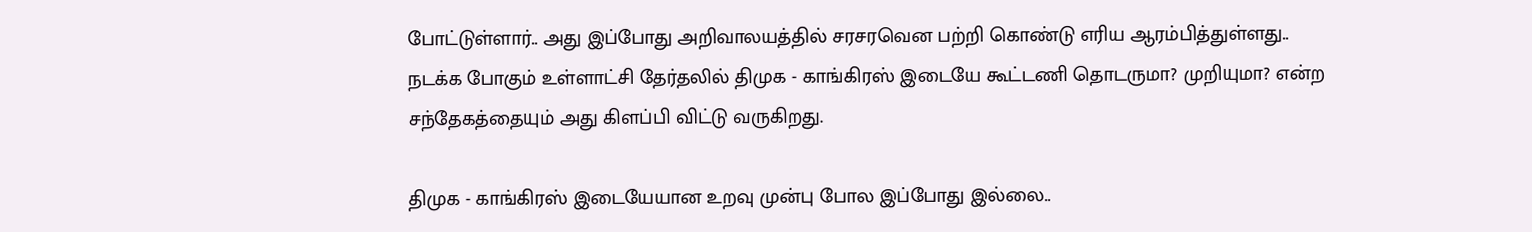போட்டுள்ளார்.. அது இப்போது அறிவாலயத்தில் சரசரவென பற்றி கொண்டு எரிய ஆரம்பித்துள்ளது.. நடக்க போகும் உள்ளாட்சி தேர்தலில் திமுக - காங்கிரஸ் இடையே கூட்டணி தொடருமா? முறியுமா? என்ற சந்தேகத்தையும் அது கிளப்பி விட்டு வருகிறது.

திமுக - காங்கிரஸ் இடையேயான உறவு முன்பு போல இப்போது இல்லை..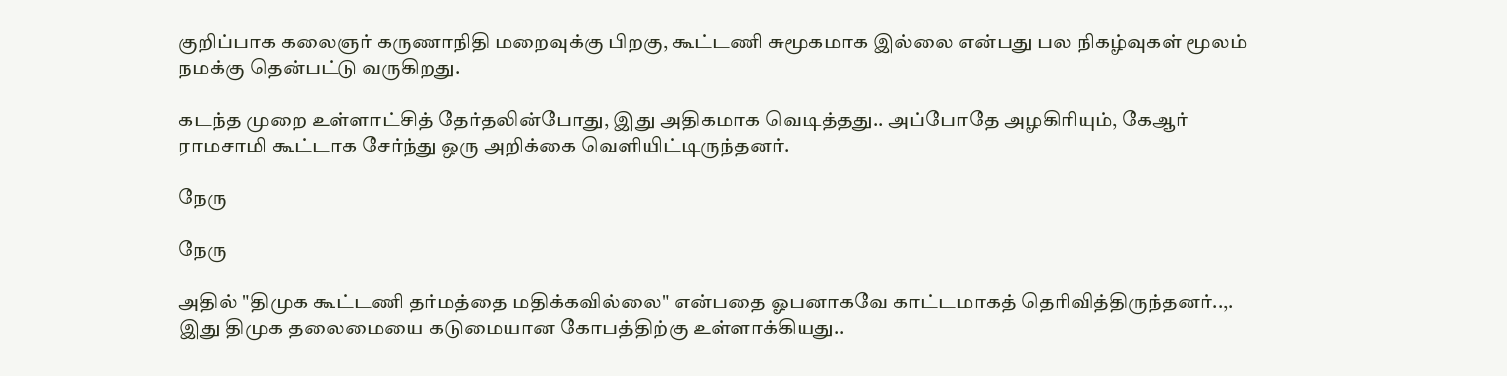குறிப்பாக கலைஞர் கருணாநிதி மறைவுக்கு பிறகு, கூட்டணி சுமூகமாக இல்லை என்பது பல நிகழ்வுகள் மூலம் நமக்கு தென்பட்டு வருகிறது.

கடந்த முறை உள்ளாட்சித் தேர்தலின்போது, இது அதிகமாக வெடித்தது.. அப்போதே அழகிரியும், கேஆர் ராமசாமி கூட்டாக சேர்ந்து ஒரு அறிக்கை வெளியிட்டிருந்தனர்.

நேரு

நேரு

அதில் "திமுக கூட்டணி தர்மத்தை மதிக்கவில்லை" என்பதை ஓபனாகவே காட்டமாகத் தெரிவித்திருந்தனர்..,. இது திமுக தலைமையை கடுமையான கோபத்திற்கு உள்ளாக்கியது..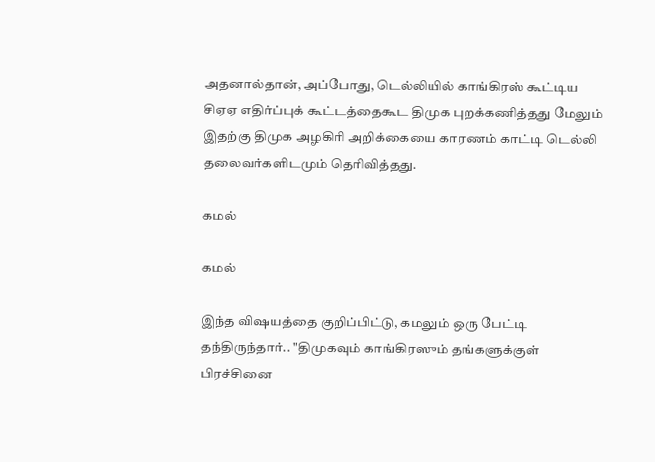அதனால்தான், அப்போது, டெல்லியில் காங்கிரஸ் கூட்டிய சிஏஏ எதிர்ப்புக் கூட்டத்தைகூட திமுக புறக்கணித்தது மேலும் இதற்கு திமுக அழகிரி அறிக்கையை காரணம் காட்டி டெல்லி தலைவர்களிடமும் தெரிவித்தது.

கமல்

கமல்

இந்த விஷயத்தை குறிப்பிட்டு, கமலும் ஒரு பேட்டி தந்திருந்தார்.. "திமுகவும் காங்கிரஸும் தங்களுக்குள் பிரச்சினை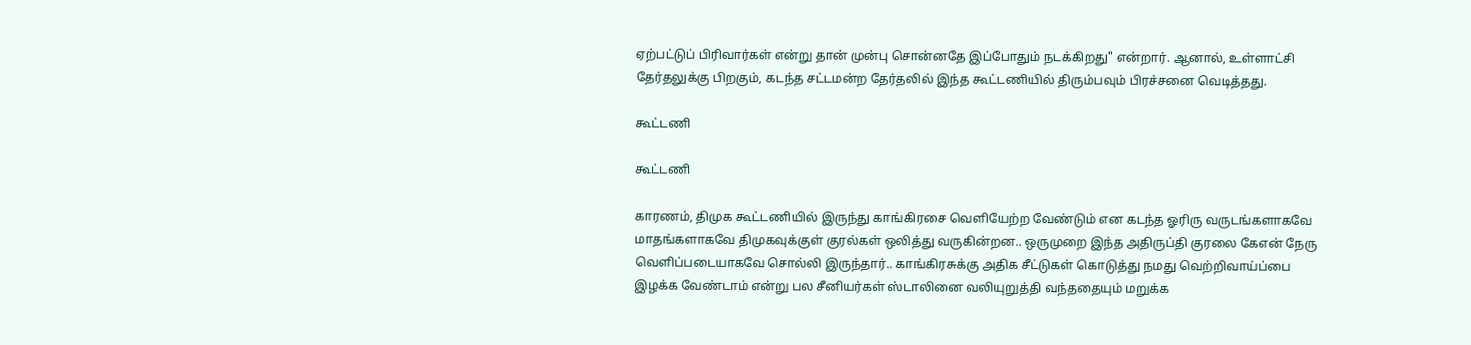ஏற்பட்டுப் பிரிவார்கள் என்று தான் முன்பு சொன்னதே இப்போதும் நடக்கிறது" என்றார். ஆனால், உள்ளாட்சி தேர்தலுக்கு பிறகும், கடந்த சட்டமன்ற தேர்தலில் இந்த கூட்டணியில் திரும்பவும் பிரச்சனை வெடித்தது.

கூட்டணி

கூட்டணி

காரணம், திமுக கூட்டணியில் இருந்து காங்கிரசை வெளியேற்ற வேண்டும் என கடந்த ஓரிரு வருடங்களாகவே மாதங்களாகவே திமுகவுக்குள் குரல்கள் ஒலித்து வருகின்றன.. ஒருமுறை இந்த அதிருப்தி குரலை கேஎன் நேரு வெளிப்படையாகவே சொல்லி இருந்தார்.. காங்கிரசுக்கு அதிக சீட்டுகள் கொடுத்து நமது வெற்றிவாய்ப்பை இழக்க வேண்டாம் என்று பல சீனியர்கள் ஸ்டாலினை வலியுறுத்தி வந்ததையும் மறுக்க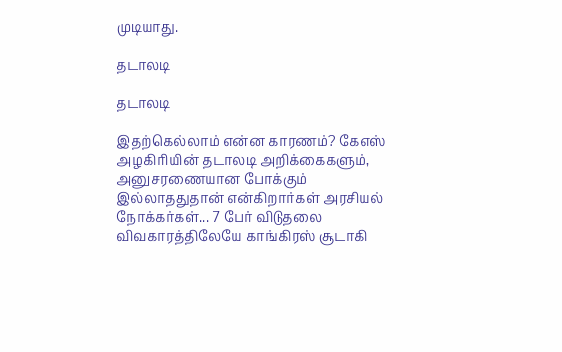முடியாது.

தடாலடி

தடாலடி

இதற்கெல்லாம் என்ன காரணம்? கேஎஸ் அழகிரியின் தடாலடி அறிக்கைகளும், அனுசரணையான போக்கும் இல்லாததுதான் என்கிறார்கள் அரசியல் நோக்கர்கள்... 7 பேர் விடுதலை விவகாரத்திலேயே காங்கிரஸ் சூடாகி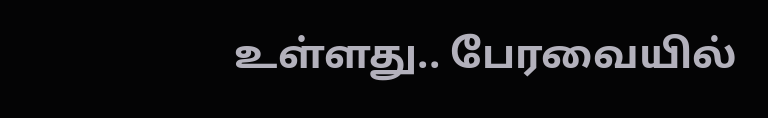உள்ளது.. பேரவையில்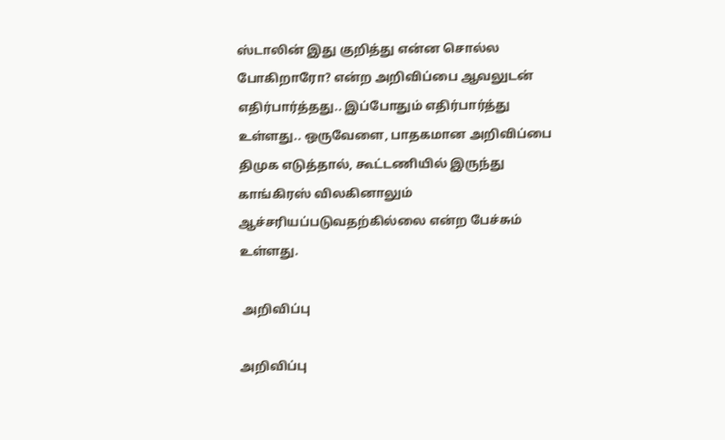ஸ்டாலின் இது குறித்து என்ன சொல்ல போகிறாரோ? என்ற அறிவிப்பை ஆவலுடன் எதிர்பார்த்தது.. இப்போதும் எதிர்பார்த்து உள்ளது.. ஒருவேளை, பாதகமான அறிவிப்பை திமுக எடுத்தால், கூட்டணியில் இருந்து காங்கிரஸ் விலகினாலும் ஆச்சரியப்படுவதற்கில்லை என்ற பேச்சும் உள்ளது.

 அறிவிப்பு

அறிவிப்பு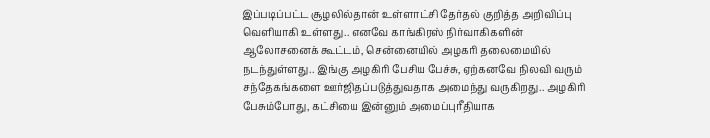இப்படிப்பட்ட சூழலில்தான் உள்ளாட்சி தேர்தல் குறித்த அறிவிப்பு வெளியாகி உள்ளது.. எனவே காங்கிரஸ் நிர்வாகிகளின் ஆலோசனைக் கூட்டம், சென்னையில் அழகரி தலைமையில் நடந்துள்ளது.. இங்கு அழகிரி பேசிய பேச்சு, ஏற்கனவே நிலவி வரும் சந்தேகங்களை ஊர்ஜிதப்படுத்துவதாக அமைந்து வருகிறது.. அழகிரி பேசும்போது, கட்சியை இன்னும் அமைப்புரீதியாக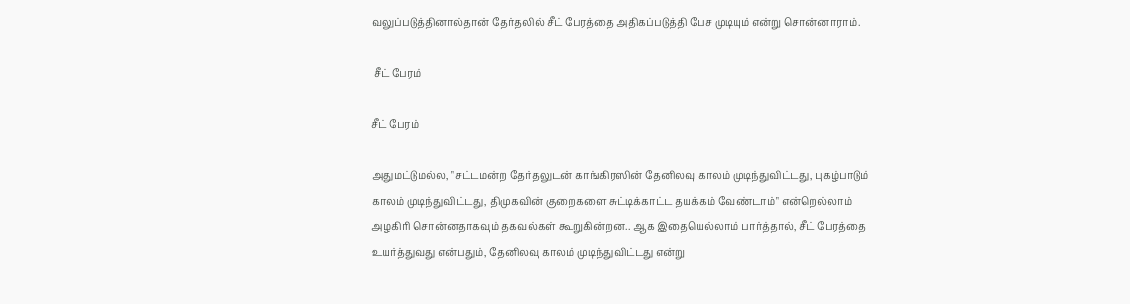வலுப்படுத்தினால்தான் தேர்தலில் சீட் பேரத்தை அதிகப்படுத்தி பேச முடியும் என்று சொன்னாராம்.

 சீட் பேரம்

சீட் பேரம்

அதுமட்டுமல்ல, "சட்டமன்ற தேர்தலுடன் காங்கிரஸின் தேனிலவு காலம் முடிந்துவிட்டது, புகழ்பாடும் காலம் முடிந்துவிட்டது, திமுகவின் குறைகளை சுட்டிக்காட்ட தயக்கம் வேண்டாம்" என்றெல்லாம் அழகிரி சொன்னதாகவும் தகவல்கள் கூறுகின்றன.. ஆக இதையெல்லாம் பார்த்தால், சீட் பேரத்தை உயர்த்துவது என்பதும், தேனிலவு காலம் முடிந்துவிட்டது என்று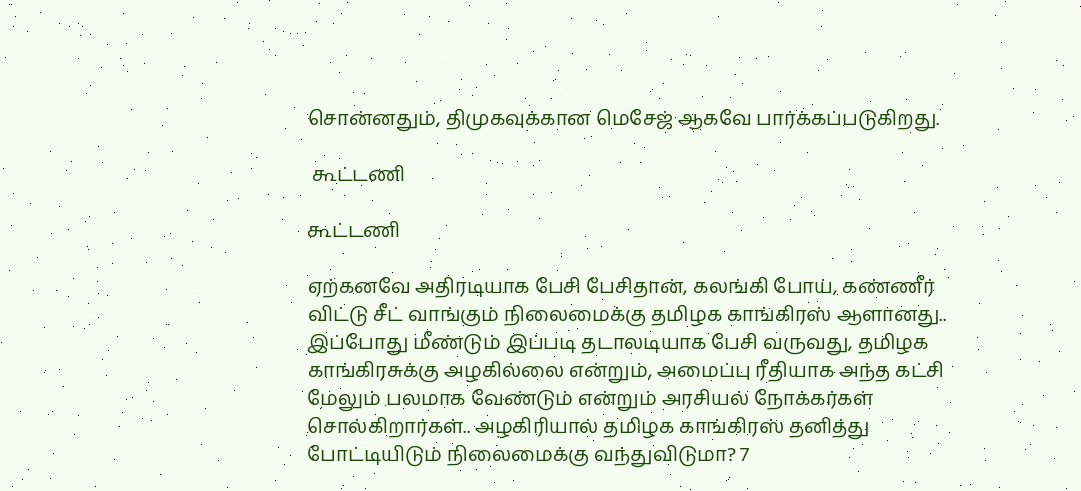சொன்னதும், திமுகவுக்கான மெசேஜ் ஆகவே பார்க்கப்படுகிறது.

 கூட்டணி

கூட்டணி

ஏற்கனவே அதிரடியாக பேசி பேசிதான், கலங்கி போய், கண்ணீர் விட்டு சீட் வாங்கும் நிலைமைக்கு தமிழக காங்கிரஸ் ஆளானது.. இப்போது மீண்டும் இப்படி தடாலடியாக பேசி வருவது, தமிழக காங்கிரசுக்கு அழகில்லை என்றும், அமைப்பு ரீதியாக அந்த கட்சி மேலும் பலமாக வேண்டும் என்றும் அரசியல் நோக்கர்கள் சொல்கிறார்கள்.. அழகிரியால் தமிழக காங்கிரஸ் தனித்து போட்டியிடும் நிலைமைக்கு வந்துவிடுமா? 7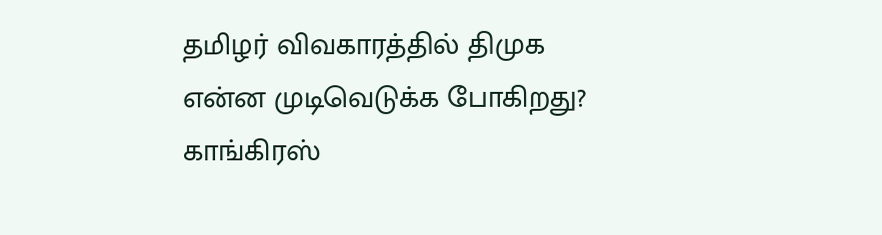தமிழர் விவகாரத்தில் திமுக என்ன முடிவெடுக்க போகிறது? காங்கிரஸ்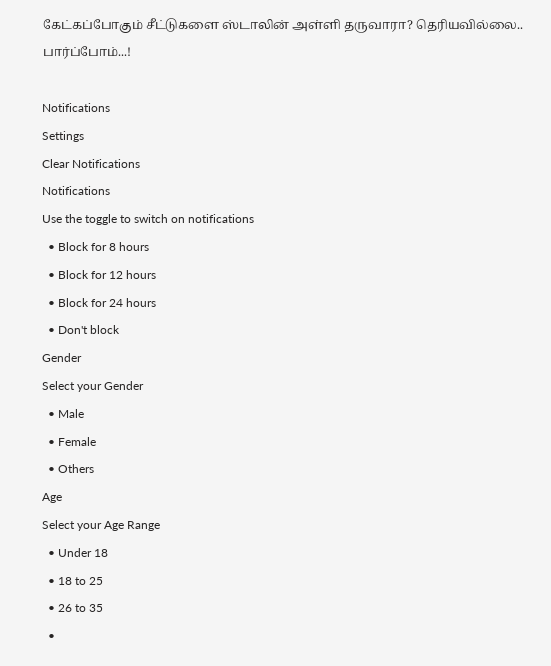கேட்கப்போகும் சீட்டுகளை ஸ்டாலின் அள்ளி தருவாரா? தெரியவில்லை.. பார்ப்போம்...!

Notifications
Settings
Clear Notifications
Notifications
Use the toggle to switch on notifications
  • Block for 8 hours
  • Block for 12 hours
  • Block for 24 hours
  • Don't block
Gender
Select your Gender
  • Male
  • Female
  • Others
Age
Select your Age Range
  • Under 18
  • 18 to 25
  • 26 to 35
  •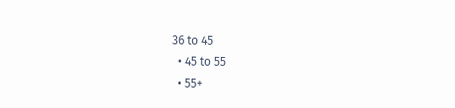36 to 45
  • 45 to 55
  • 55+